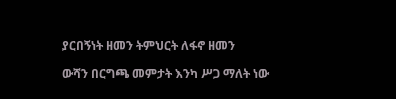ያርበኝነት ዘመን ትምህርት ለፋኖ ዘመን

ውሻን በርግጫ መምታት እንካ ሥጋ ማለት ነው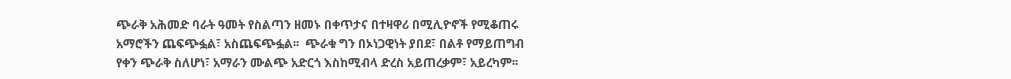ጭራቅ አሕመድ ባራት ዓመት የስልጣን ዘመኑ በቀጥታና በተዛዋሪ በሚሊዮኖች የሚቆጠሩ አማሮችን ጨፍጭፏል፣ አስጨፍጭፏል፡፡  ጭራቁ ግን በኦነጋዊነት ያበደ፣ በልቶ የማይጠግብ የቀን ጭራቅ ስለሆነ፣ አማራን ሙልጭ አድርጎ እስከሚብላ ድረስ አይጠረቃም፣ አይረካም፡፡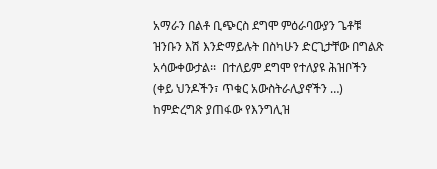አማራን በልቶ ቢጭርስ ደግሞ ምዕራባውያን ጌቶቹ ዝንቡን እሽ እንድማይሉት በስካሁን ድርጊታቸው በግልጽ አሳውቀውታል፡፡  በተለይም ደግሞ የተለያዩ ሕዝቦችን (ቀይ ህንዶችን፣ ጥቁር አውስትራሊያኖችን …) ከምድረግጽ ያጠፋው የእንግሊዝ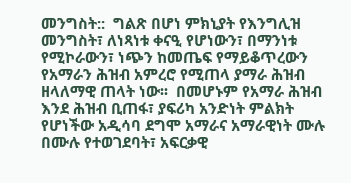መንግስት::  ግልጽ በሆነ ምክኒያት የእንግሊዝ መንግስት፣ ለነጻነቱ ቀናዒ የሆነውን፣ በማንነቱ የሚኮራውን፣ ነጭን ከመጤፍ የማይቆጥረውን የአማራን ሕዝብ አምረሮ የሚጠላ ያማራ ሕዝብ ዘላለማዊ ጠላት ነው፡፡  በመሆኑም የአማራ ሕዝብ እንደ ሕዝብ ቢጠፋ፣ ያፍሪካ አንድነት ምልክት የሆነችው አዲሳባ ደግሞ አማራና አማራዊነት ሙሉ በሙሉ የተወገደባት፣ አፍርቃዊ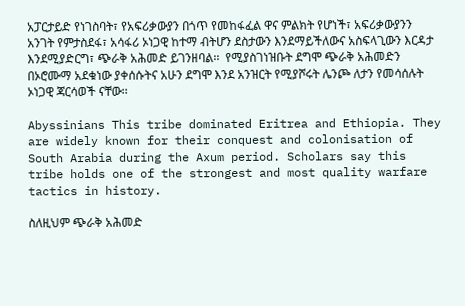አፓርታይድ የነገስባት፣ የአፍሪቃውያን በጎጥ የመከፋፈል ዋና ምልክት የሆነች፣ አፍሪቃውያንን አንገት የምታስደፋ፣ አሳፋሪ ኦነጋዊ ከተማ ብትሆን ደስታውን እንደማይችለውና አስፍላጊውን እርዳታ እንደሚያድርግ፣ ጭራቅ አሕመድ ይገንዘባል፡፡  የሚያስገነዝቡት ደግሞ ጭራቅ አሕመድን በኦሮሙማ አደቁነው ያቀሰሱትና አሁን ደግሞ እንደ አንዝርት የሚያሾሩት ሌንጮ ለታን የመሳሰሉት ኦነጋዊ ጃርሳወች ናቸው፡፡

Abyssinians This tribe dominated Eritrea and Ethiopia. They are widely known for their conquest and colonisation of South Arabia during the Axum period. Scholars say this tribe holds one of the strongest and most quality warfare tactics in history.

ስለዚህም ጭራቅ አሕመድ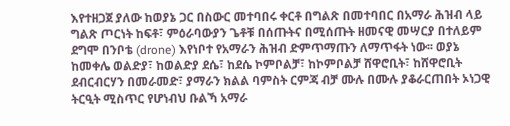እየተዘጋጀ ያለው ከወያኔ ጋር በስውር መተባበሩ ቀርቶ በግልጽ በመተባበር በአማራ ሕዝብ ላይ ግልጽ ጦርነት ከፍቶ፣ ምዕራባውያን ጌቶቹ በሰጡትና በሚሰጡት ዘመናዊ መሣርያ በተለይም ደግሞ በንቦቴ (drone) እየነቦተ የአማራን ሕዝብ ድምጥማጡን ለማጥፋት ነው፡፡ ወያኔ ከመቀሌ ወልድያ፣ ከወልድያ ደሴ፣ ከደሴ ኮምቦልቻ፣ ከኮምቦልቻ ሸዋሮቢት፣ ከሸዋሮቢት ደብርብርሃን በመራመድ፣ ያማራን ክልል ባምስት ርምጃ ብቻ ሙሉ በሙሉ ያቆራርጠበት ኦነጋዊ ትርዒት ሚስጥር የሆነብህ ቡልኻ አማራ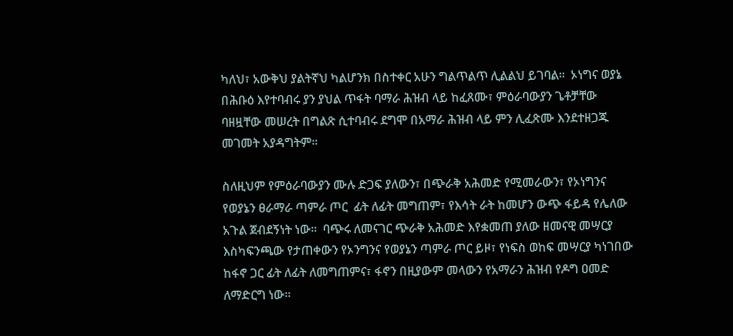ካለህ፣ አውቅህ ያልትኛህ ካልሆንክ በስተቀር አሁን ግልጥልጥ ሊልልህ ይገባል፡፡  ኦነግና ወያኔ በሕቡዕ እየተባብሩ ያን ያህል ጥፋት ባማራ ሕዝብ ላይ ከፈጸሙ፣ ምዕራባውያን ጌቶቻቸው ባዘዟቸው መሠረት በግልጽ ሲተባብሩ ደግሞ በአማራ ሕዝብ ላይ ምን ሊፈጽሙ እንደተዘጋጁ መገመት አያዳግትም፡፡

ስለዚህም የምዕራባውያን ሙሉ ድጋፍ ያለውን፣ በጭራቅ አሕመድ የሚመራውን፣ የኦነግንና የወያኔን ፀራማራ ጣምራ ጦር  ፊት ለፊት መግጠም፣ የእሳት ራት ከመሆን ውጭ ፋይዳ የሌለው አጉል ጀብደኝነት ነው፡፡  ባጭሩ ለመናገር ጭራቅ አሕመድ እየቋመጠ ያለው ዘመናዊ መሣርያ እስካፍንጫው የታጠቀውን የኦንግንና የወያኔን ጣምራ ጦር ይዞ፣ የነፍስ ወከፍ መሣርያ ካነገበው ከፋኖ ጋር ፊት ለፊት ለመግጠምና፣ ፋኖን በዚያውም መላውን የአማራን ሕዝብ የዶግ ዐመድ ለማድርግ ነው፡፡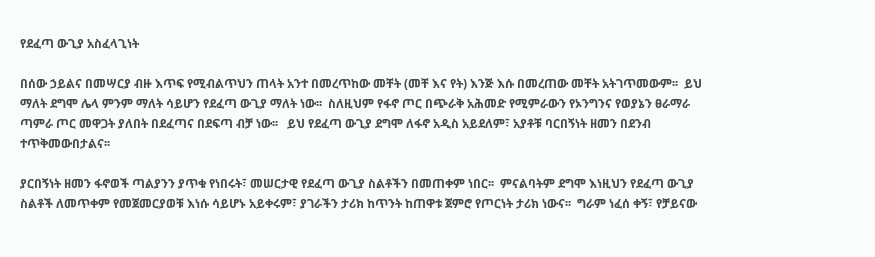የደፈጣ ውጊያ አስፈላጊነት

በሰው ኃይልና በመሣርያ ብዙ እጥፍ የሚብልጥህን ጠላት አንተ በመረጥከው መቸት (መቸ እና የት) እንጅ እሱ በመረጠው መቸት አትገጥመውም፡፡  ይህ ማለት ደግሞ ሌላ ምንም ማለት ሳይሆን የደፈጣ ውጊያ ማለት ነው፡፡  ስለዚህም የፋኖ ጦር በጭራቅ አሕመድ የሚምራውን የኦንግንና የወያኔን ፀራማራ ጣምራ ጦር መዋጋት ያለበት በደፈጣና በደፍጣ ብቻ ነው፡፡   ይህ የደፈጣ ውጊያ ደግሞ ለፋኖ አዲስ አይደለም፣ አያቶቹ ባርበኝነት ዘመን በደንብ ተጥቅመውበታልና፡፡

ያርበኝነት ዘመን ፋኖወች ጣልያንን ያጥቁ የነበሩት፣ መሠርታዊ የደፈጣ ውጊያ ስልቶችን በመጠቀም ነበር፡፡  ምናልባትም ደግሞ እነዚህን የደፈጣ ውጊያ ስልቶች ለመጥቀም የመጀመርያወቹ እነሱ ሳይሆኑ አይቀሩም፣ ያገራችን ታሪክ ከጥንት ከጠዋቱ ጀምሮ የጦርነት ታሪክ ነውና፡፡  ግራም ነፈሰ ቀኝ፣ የቻይናው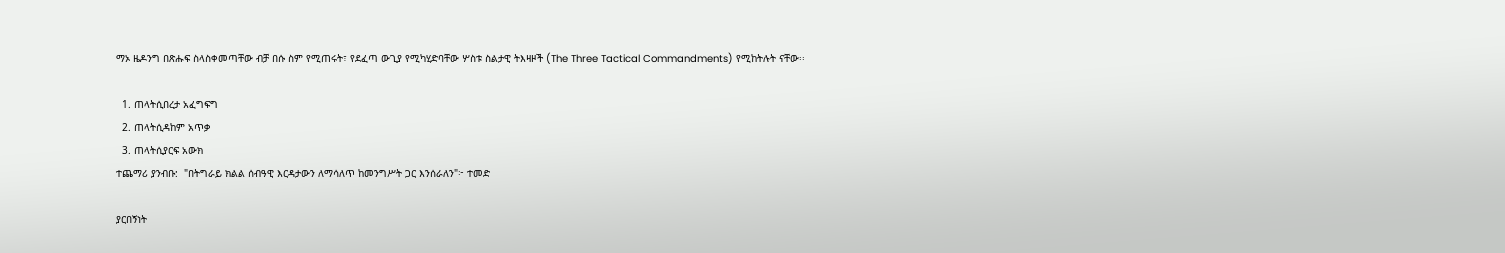ማኦ ዜዶንግ በጽሑፍ ስላስቀመጣቸው ብቻ በሱ ስም የሚጠሩት፣ የደፈጣ ውጊያ የሚካሂድባቸው ሦስቱ ስልታዊ ትእዛዞች (The Three Tactical Commandments) የሚከትሉት ናቸው፡፡

  1. ጠላትሲበረታ አፈግፍግ
  2. ጠላትሲዳከም አጥቃ
  3. ጠላትሲያርፍ አውክ
ተጨማሪ ያንብቡ:  "በትግራይ ክልል ሰብዓዊ እርዳታውን ለማሳለጥ ከመንግሥት ጋር እንሰራለን"፦ ተመድ

ያርበኝነት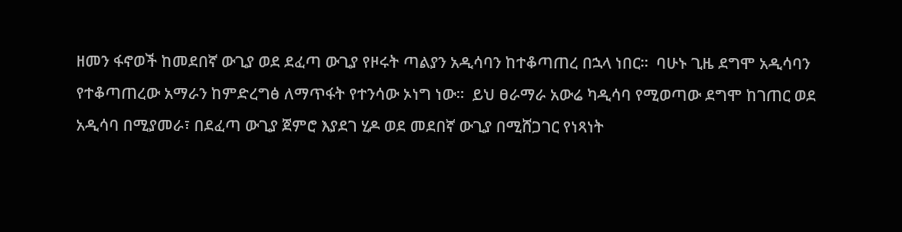ዘመን ፋኖወች ከመደበኛ ውጊያ ወደ ደፈጣ ውጊያ የዞሩት ጣልያን አዲሳባን ከተቆጣጠረ በኋላ ነበር፡፡  ባሁኑ ጊዜ ደግሞ አዲሳባን የተቆጣጠረው አማራን ከምድረግፅ ለማጥፋት የተንሳው ኦነግ ነው፡፡  ይህ ፀራማራ አውሬ ካዲሳባ የሚወጣው ደግሞ ከገጠር ወደ አዲሳባ በሚያመራ፣ በደፈጣ ውጊያ ጀምሮ እያደገ ሂዶ ወደ መደበኛ ውጊያ በሚሸጋገር የነጻነት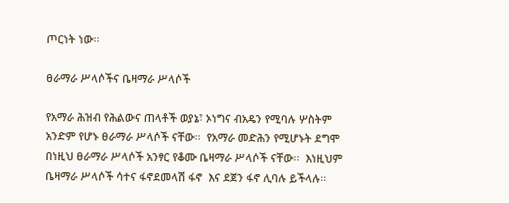ጦርነት ነው፡፡

ፀራማራ ሥላሶችና ቤዛማራ ሥላሶች

የአማራ ሕዝብ የሕልውና ጠላቶች ወያኔ፣ ኦነግና ብአዴን የሚባሉ ሦስትም አንድም የሆኑ ፀራማራ ሥላሶች ናቸው፡፡  የአማራ መድሕን የሚሆኑት ደግሞ በነዚህ ፀራማራ ሥላሶች አንፃር የቆሙ ቤዛማራ ሥላሶች ናቸው፡፡  እነዚህም ቤዛማራ ሥላሶች ሳተና ፋኖደመላሽ ፋኖ  እና ደጀን ፋኖ ሊባሉ ይችላሉ፡፡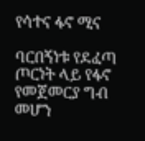የሳተና ፋኖ ሚና

ባርበኝነቱ የደፈጣ ጦርነት ላይ የፋኖ የመጀመርያ ግብ መሆን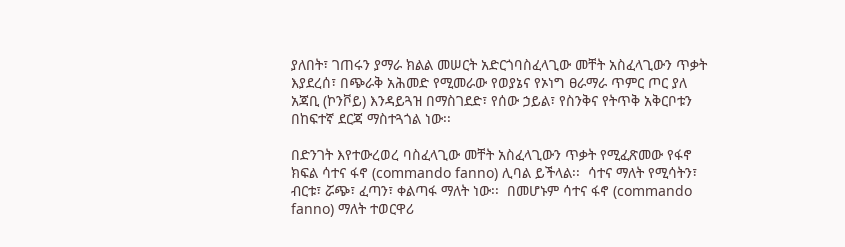ያለበት፣ ገጠሩን ያማራ ክልል መሠርት አድርጎባስፈላጊው መቸት አስፈላጊውን ጥቃት እያደረሰ፣ በጭራቅ አሕመድ የሚመራው የወያኔና የኦነግ ፀራማራ ጥምር ጦር ያለ አጃቢ (ኮንቮይ) እንዳይጓዝ በማስገደድ፣ የሰው ኃይል፣ የስንቅና የትጥቅ አቅርቦቱን በከፍተኛ ደርጃ ማስተጓጎል ነው፡፡

በድንገት እየተውረወረ ባስፈላጊው መቸት አስፈላጊውን ጥቃት የሚፈጽመው የፋኖ ክፍል ሳተና ፋኖ (commando fanno) ሊባል ይችላል፡፡  ሳተና ማለት የሚሳትን፣ ብርቱ፣ ሯጭ፣ ፈጣን፣ ቀልጣፋ ማለት ነው፡፡  በመሆኑም ሳተና ፋኖ (commando fanno) ማለት ተወርዋሪ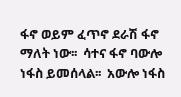ፋኖ ወይም ፈጥኖ ደራሽ ፋኖ ማለት ነው፡፡  ሳተና ፋኖ ባውሎ ነፋስ ይመሰላል፡፡  አውሎ ነፋስ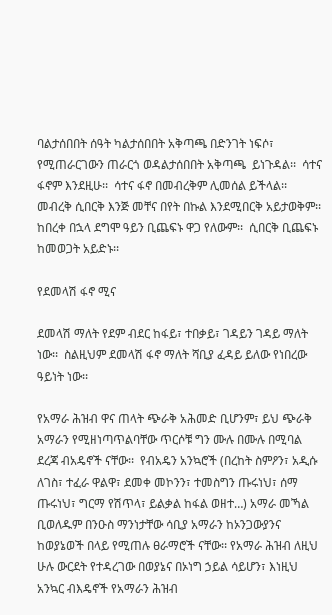ባልታሰበበት ሰዓት ካልታሰበበት አቅጣጫ በድንገት ነፍሶ፣ የሚጠራርገውን ጠራርጎ ወዳልታሰበበት አቅጣጫ  ይነጉዳል፡፡  ሳተና ፋኖም እንደዚሁ፡፡  ሳተና ፋኖ በመብረቅም ሊመሰል ይችላል፡፡  መብረቅ ሲበርቅ እንጅ መቸና በየት በኩል እንደሚበርቅ አይታወቅም፡፡  ከበረቀ በኋላ ደግሞ ዓይን ቢጨፍኑ ዋጋ የለውም፡፡  ሲበርቅ ቢጨፍኑ ከመወጋት አይድኑ፡፡

የደመላሽ ፋኖ ሚና

ደመላሽ ማለት የደም ብደር ከፋይ፣ ተበቃይ፣ ገዳይን ገዳይ ማለት ነው፡፡  ስልዚህም ደመላሽ ፋኖ ማለት ሻቢያ ፈዳይ ይለው የነበረው ዓይነት ነው፡፡

የአማራ ሕዝብ ዋና ጠላት ጭራቅ አሕመድ ቢሆንም፣ ይህ ጭራቅ አማራን የሚዘነጣጥልባቸው ጥርሶቹ ግን ሙሉ በሙሉ በሚባል ደረጃ ብአዴኖች ናቸው፡፡  የብአዴን አንኳሮች (በረከት ስምዖን፣ አዲሱ ለገስ፣ ተፈራ ዋልዋ፣ ደመቀ መኮንን፣ ተመስግን ጡሩነህ፣ ሰማ ጡሩነህ፣ ግርማ የሽጥላ፣ ይልቃል ከፋል ወዘተ…) አማራ መኻል ቢወለዱም በንዑስ ማንነታቸው ሳቢያ አማራን ከኦንጋውያንና ከወያኔወች በላይ የሚጠሉ ፀራማሮች ናቸው፡፡ የአማራ ሕዝብ ለዚህ ሁሉ ውርደት የተዳረገው በወያኔና በኦነግ ኃይል ሳይሆን፣ እነዚህ አንኳር ብእዴኖች የአማራን ሕዝብ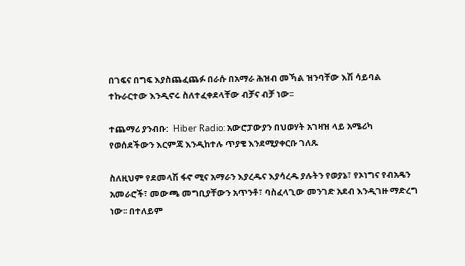በገፍና በግፍ እያስጨፈጨፉ በራሱ በአማራ ሕዝብ መኻል ዝንባቸው እሽ ሳይባል ተኩራርተው እንዲኖሩ ስለተፈቀደላቸው ብቻና ብቻ ነው፡፡

ተጨማሪ ያንብቡ:  Hiber Radio: አውሮፓውያን በህወሃት አገዛዝ ላይ አሜሪካ የወሰደችውን እርምጃ እንዲከተሉ ጥያቄ እንደሚያቀርቡ ገለጹ

ስለዚህም የደመላሽ ፋኖ ሚና አማራን እያረዱና እያሳረዱ ያሉትን የወያኔ፣ የኦነግና የብአዴን አመራሮች፣ መውጫ መግቢያቸውን አጥንቶ፣ ባስፈላጊው መንገድ አደብ እንዲገዙ ማድረግ ነው፡፡ በተለይም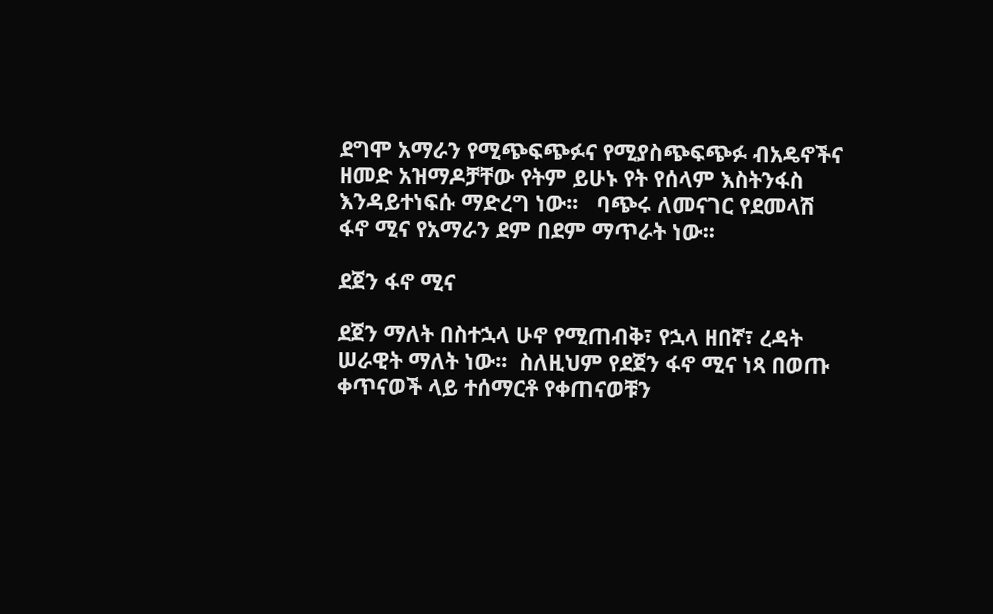ደግሞ አማራን የሚጭፍጭፉና የሚያስጭፍጭፉ ብአዴኖችና ዘመድ አዝማዶቻቸው የትም ይሁኑ የት የሰላም እስትንፋስ እንዳይተነፍሱ ማድረግ ነው፡፡   ባጭሩ ለመናገር የደመላሽ ፋኖ ሚና የአማራን ደም በደም ማጥራት ነው፡፡

ደጀን ፋኖ ሚና

ደጀን ማለት በስተኋላ ሁኖ የሚጠብቅ፣ የኋላ ዘበኛ፣ ረዳት ሠራዊት ማለት ነው፡፡  ስለዚህም የደጀን ፋኖ ሚና ነጻ በወጡ ቀጥናወች ላይ ተሰማርቶ የቀጠናወቹን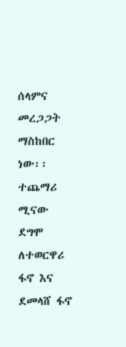ሰላምና መረጋጋት ማስከበር ነው፡፡  ተጨማሪ ሚናው ደግሞ ለተወርዋሪ ፋኖ እና ደመላሸ ፋኖ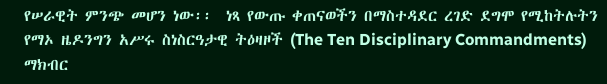የሠራዊት ምንጭ መሆን ነው፡፡  ነጻ የውጡ ቀጠናወችን በማስተዳደር ረገድ ደግሞ የሚከትሉትን የማኦ ዜዶንግን አሥሩ ስነስርዓታዊ ትዕዛዞች (The Ten Disciplinary Commandments) ማክብር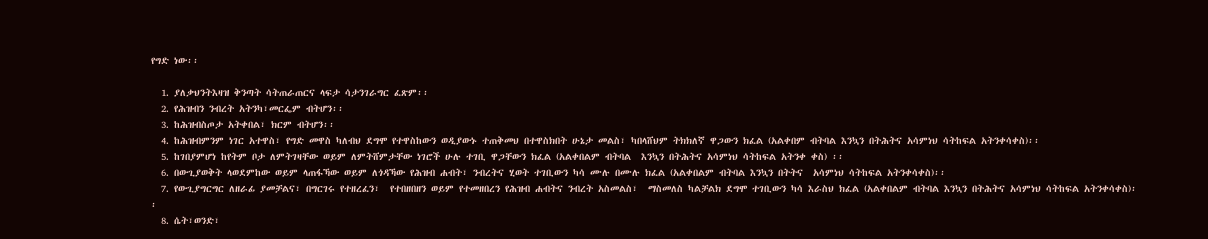የግድ ነው፡፡

  1. ያለቃህንትእዛዝ ቅንጣት ሳትጠራጠርና ላፍታ ሳታንገራግር ፈጽም፡፡
  2. የሕዝብን ንብረት አትንካ፣መርፌም ብትሆን፡፡
  3. ከሕዝብስጦታ አትቀበል፣ ክርም ብትሆን፡፡
  4. ከሕዝብምንም ነገር አተዋስ፣ የግድ መዋስ ካለብህ ደግሞ የተዋስከውን ወዲያውኑ ተጠቅመህ በተዋስክበት ሁኔታ መልስ፣ ካበላሸህም ትክክለኛ ዋጋውን ክፈል (አልቀበም ብትባል እንኳን በትሕትና አሳምነህ ሳትከፍል አትንቀሳቀስ)፡፡
  5. ከገበያምሆነ ከየትም ቦታ ለምትገዛቸው ወይም ለምትሸምታቸው ነገሮች ሁሉ ተገቢ ዋጋቸውን ክፈል (አልቀበልም ብትባል  እንኳን በትሕትና አሳምነህ ሳትከፍል አትንቀ ቀስ) ፡፡
  6. በውጊያወቅት ላወደምከው ወይም ላጠፋኻው ወይም ለጎዳኻው የሕዝብ ሐብት፣ ንብረትና ሂወት ተገቢውን ካሳ ሙሉ በሙሉ ክፈል (አልቀበልም ብትባል እንኳን በትትና  አሳምነህ ሳትከፍል አትንቀሳቀስ)፡፡
  7. የውጊያግርግር ለዘራፊ ያመቻልና፣ በግርገሩ የተዘረፈን፣  የተበዘበዘን ወይም የተመዘበረን የሕዝብ ሐብትና ንብረት አስመልስ፣  ማስመለስ ካልቻልክ ደግሞ ተገቢውን ካሳ እራስህ ክፈል (አልቀበልም ብትባል እንኳን በትሕትና አሳምነህ ሳትከፍል አትንቀሳቀስ)፡፡
  8. ሴት፣ወንድ፣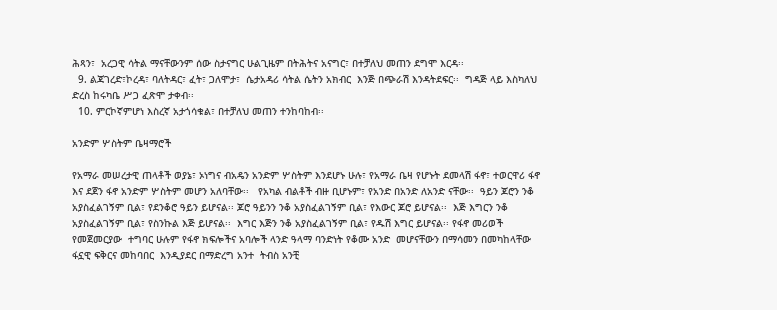ሕጻን፣  አረጋዊ ሳትል ማናቸውንም ሰው ስታናግር ሁልጊዜም በትሕትና አናግር፣ በተቻለህ መጠን ደግሞ እርዳ፡፡
  9. ልጃገረድ፣ኮረዳ፣ ባለትዳር፣ ፈት፣ ጋለሞታ፣  ሴታአዳሪ ሳትል ሴትን አክብር  እንጅ በጭራሽ እንዳትደፍር፡፡  ግዳጅ ላይ እስካለህ ድረስ ከሩካቤ ሥጋ ፈጽሞ ታቀብ፡፡
  10. ምርኮኛምሆነ እስረኛ አታጎሳቁል፣ በተቻለህ መጠን ተንከባከብ፡፡

አንድም ሦስትም ቤዛማሮች

የአማራ መሠረታዊ ጠላቶች ወያኔ፣ ኦነግና ብአዴን አንድም ሦስትም እንደሆኑ ሁሉ፣ የአማራ ቤዛ የሆኑት ደመላሽ ፋኖ፣ ተወርዋሪ ፋኖ እና ደጀን ፋኖ አንድም ሦስትም መሆን አለባቸው፡፡   የአካል ብልቶች ብዙ ቢሆኑም፣ የአንድ በአንድ ለአንድ ናቸው፡፡  ዓይን ጆሮን ንቆ አያስፈልገኝም ቢል፣ የደንቆሮ ዓይን ይሆናል፡፡ ጆሮ ዓይንን ንቆ አያስፈልገኝም ቢል፣ የእውር ጆሮ ይሆናል፡፡  እጅ እግርን ንቆ አያስፈልገኝም ቢል፣ የስንኩል እጅ ይሆናል፡፡  እግር እጅን ንቆ አያስፈልገኝም ቢል፣ የዱሽ እግር ይሆናል፡፡ የፋኖ መሪወች የመጀመርያው  ተግባር ሁሉም የፋኖ ክፍሎችና አባሎች ላንድ ዓላማ ባንድነት የቆሙ አንድ  መሆናቸውን በማሳመን በመካከላቸው ፋኗዊ ፍቅርና መከባበር  እንዲያደር በማድረግ አንተ  ትብስ አንቺ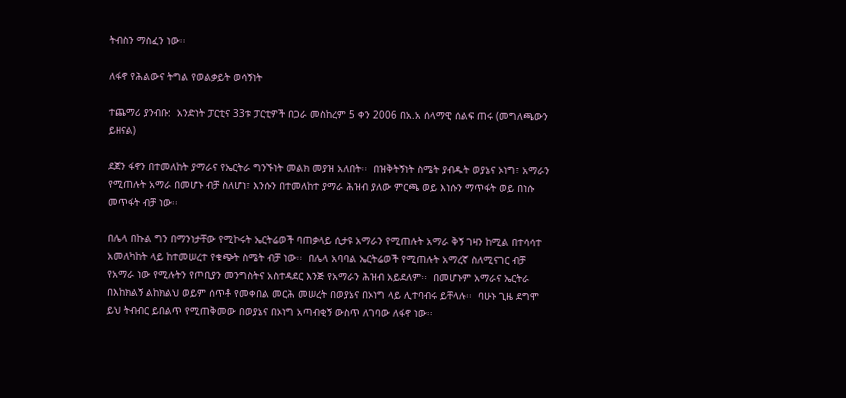ትብስን ማስፈን ነው፡፡

ለፋኖ የሕልውና ትግል የወልቃይት ወሳኝነት

ተጨማሪ ያንብቡ:  አንድነት ፓርቲና 33ቱ ፓርቲዎች በጋራ መስከረም 5 ቀን 2006 በአ.አ ሰላማዊ ሰልፍ ጠሩ (መግለጫውን ይዘናል)

ደጀን ፋኖን በተመለከት ያማራና የኤርትራ ግንኙነት መልክ መያዝ አለበት፡፡  በዝቅትኝነት ስሜት ያብዱት ወያኔና ኦነግ፣ አማራን የሚጠሉት አማራ በመሆኑ ብቻ ስለሆነ፣ እንሱን በተመለከተ ያማራ ሕዝብ ያለው ምርጫ ወይ እነሱን ማጥፋት ወይ በነሱ መጥፋት ብቻ ነው፡፡

በሌላ በኩል ግን በማንነታቸው የሚኮሩት ኤርትሬወች ባጠቃላይ ሲታዩ አማራን የሚጠሉት አማራ ቅኝ ገዛን ከሚል በተሳሳተ አመለካከት ላይ ከተመሠረተ የቁጭት ስሜት ብቻ ነው፡፡  በሌላ አባባል ኤርትሬወች የሚጠሉት አማረኛ ስለሚናገር ብቻ የአማራ ነው የሚሉትን የጦቢያን መንግስትና አስተዳደር እንጅ የአማራን ሕዝብ አይደለም፡፡  በመሆኑም አማራና ኤርትራ በእከክልኝ ልከክልህ ወይም ሰጥቶ የመቀበል መርሕ መሠረት በወያኔና በኦነግ ላይ ሊተባብሩ ይቸላሉ፡፡  ባሁኑ ጊዜ ደግሞ ይህ ትብብር ይበልጥ የሚጠቅመው በወያኔና በኦነግ አጣብቂኝ ውስጥ ለገባው ለፋኖ ነው፡፡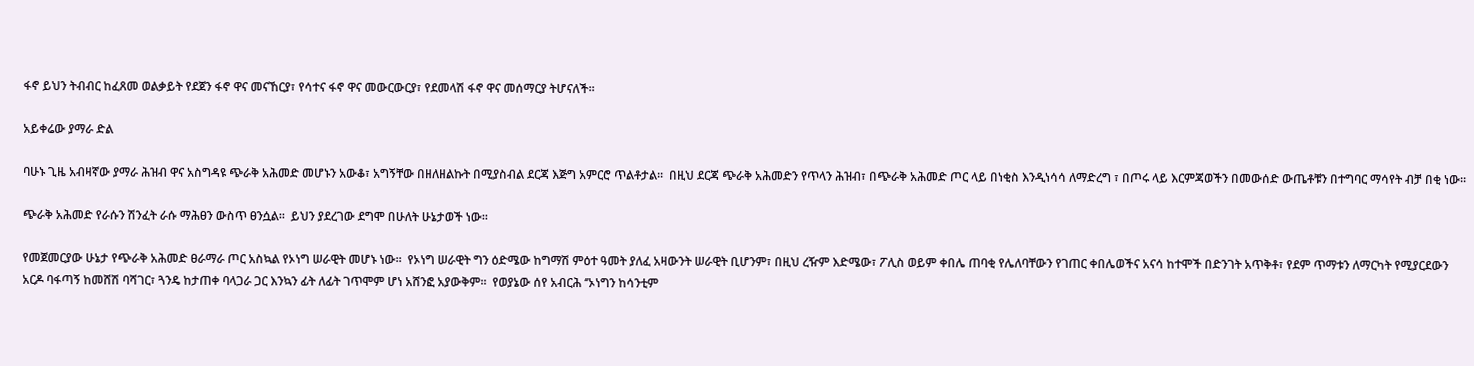ፋኖ ይህን ትብብር ከፈጸመ ወልቃይት የደጀን ፋኖ ዋና መናኸርያ፣ የሳተና ፋኖ ዋና መውርውርያ፣ የደመላሽ ፋኖ ዋና መሰማርያ ትሆናለች፡፡

አይቀሬው ያማራ ድል

ባሁኑ ጊዜ አብዛኛው ያማራ ሕዝብ ዋና አስግዳዩ ጭራቅ አሕመድ መሆኑን አውቆ፣ አግኝቸው በዘለዘልኩት በሚያስብል ደርጃ እጅግ አምርሮ ጥልቶታል፡፡  በዚህ ደርጃ ጭራቅ አሕመድን የጥላን ሕዝብ፣ በጭራቅ አሕመድ ጦር ላይ በነቂስ እንዲነሳሳ ለማድረግ ፣ በጦሩ ላይ እርምጃወችን በመውሰድ ውጤቶቹን በተግባር ማሳየት ብቻ በቂ ነው፡፡

ጭራቅ አሕመድ የራሱን ሽንፈት ራሱ ማሕፀን ውስጥ ፀንሷል፡፡  ይህን ያደረገው ደግሞ በሁለት ሁኔታወች ነው፡፡

የመጀመርያው ሁኔታ የጭራቅ አሕመድ ፀራማራ ጦር አስኳል የኦነግ ሠራዊት መሆኑ ነው፡፡  የኦነግ ሠራዊት ግን ዕድሜው ከግማሽ ምዕተ ዓመት ያለፈ አዛውንት ሠራዊት ቢሆንም፣ በዚህ ረዥም እድሜው፣ ፖሊስ ወይም ቀበሌ ጠባቂ የሌለባቸውን የገጠር ቀበሌወችና አናሳ ከተሞች በድንገት አጥቅቶ፣ የደም ጥማቱን ለማርካት የሚያርደውን አርዶ ባፋጣኝ ከመሸሽ ባሻገር፣ ጓንዴ ከታጠቀ ባላጋራ ጋር እንኳን ፊት ለፊት ገጥሞም ሆነ አሸንፎ አያውቅም፡፡  የወያኔው ሰየ አብርሕ ‘’ኦነግን ከሳንቲም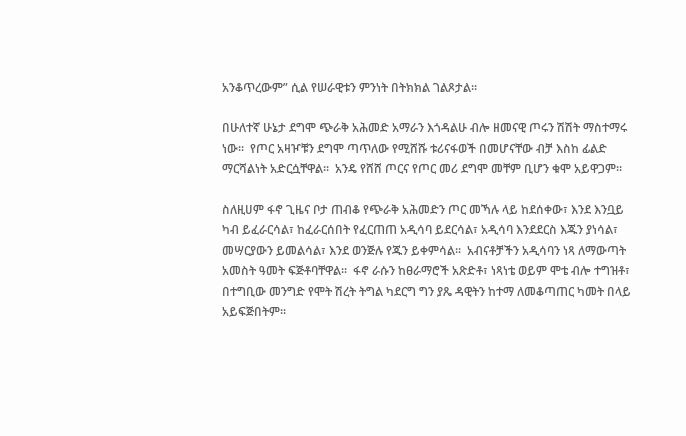አንቆጥረውም” ሲል የሠራዊቱን ምንነት በትክክል ገልጾታል፡፡

በሁለተኛ ሁኔታ ደግሞ ጭራቅ አሕመድ አማራን እጎዳልሁ ብሎ ዘመናዊ ጦሩን ሽሽት ማስተማሩ ነው፡፡  የጦር አዛዦቹን ደግሞ ጣጥለው የሚሸሹ ቱሪናፋወች በመሆናቸው ብቻ እስከ ፊልድ ማርሻልነት አድርሷቸዋል፡፡  አንዴ የሸሸ ጦርና የጦር መሪ ደግሞ መቸም ቢሆን ቁሞ አይዋጋም፡፡

ስለዚሀም ፋኖ ጊዜና ቦታ ጠብቆ የጭራቅ አሕመድን ጦር መኻሉ ላይ ከደሰቀው፣ እንደ እንቧይ ካብ ይፈራርሳል፣ ከፈራርሰበት የፈርጠጠ አዲሳባ ይደርሳል፣ አዲሳባ እንደደርስ እጁን ያነሳል፣ መሣርያውን ይመልሳል፣ እንደ ወንጅሉ የጁን ይቀምሳል፡፡  አብናቶቻችን አዲሳባን ነጻ ለማውጣት አመስት ዓመት ፍጅቶባቸዋል፡፡  ፋኖ ራሱን ከፀራማሮች አጽድቶ፣ ነጻነቴ ወይም ሞቴ ብሎ ተግዝቶ፣ በተግቢው መንግድ የሞት ሽረት ትግል ካደርግ ግን ያጼ ዳዊትን ከተማ ለመቆጣጠር ካመት በላይ አይፍጅበትም፡፡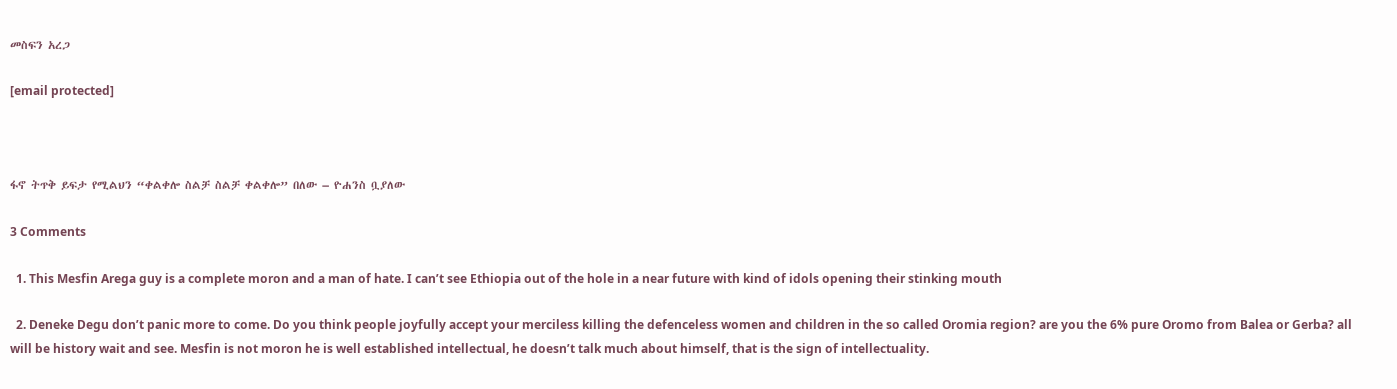መስፍን አረጋ

[email protected]



ፋኖ ትጥቅ ይፍታ የሚልህን “ቀልቀሎ ስልቻ ስልቻ ቀልቀሎ” በለው – ዮሐንስ ቧያለው

3 Comments

  1. This Mesfin Arega guy is a complete moron and a man of hate. I can’t see Ethiopia out of the hole in a near future with kind of idols opening their stinking mouth

  2. Deneke Degu don’t panic more to come. Do you think people joyfully accept your merciless killing the defenceless women and children in the so called Oromia region? are you the 6% pure Oromo from Balea or Gerba? all will be history wait and see. Mesfin is not moron he is well established intellectual, he doesn’t talk much about himself, that is the sign of intellectuality.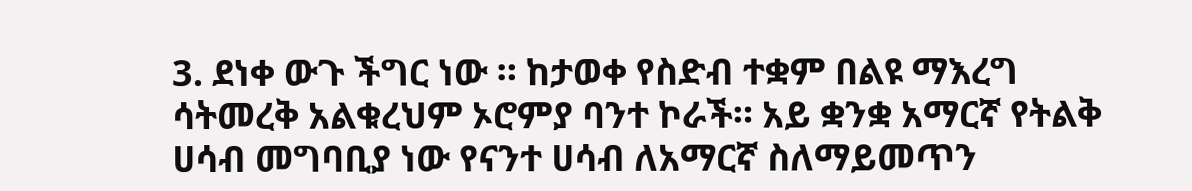3. ደነቀ ውጉ ችግር ነው ። ከታወቀ የስድብ ተቋም በልዩ ማእረግ ሳትመረቅ አልቁረህም ኦሮምያ ባንተ ኮራች። አይ ቋንቋ አማርኛ የትልቅ ሀሳብ መግባቢያ ነው የናንተ ሀሳብ ለአማርኛ ስለማይመጥን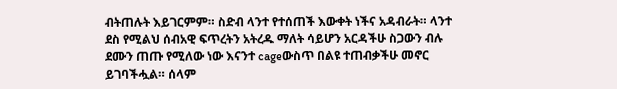ብትጠሉት እይገርምም። ስድብ ላንተ የተሰጠች እውቀት ነችና አዳብራት። ላንተ ደስ የሚልህ ሰብአዊ ፍጥረትን አትረዱ ማለት ሳይሆን አርዳችሁ ስጋውን ብሉ ደሙን ጠጡ የሚለው ነው እናንተ cageውስጥ በልዩ ተጠብቃችሁ መኖር ይገባችሗል። ሰላም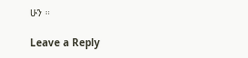ሁን ።

Leave a Reply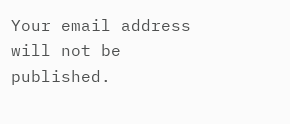Your email address will not be published.